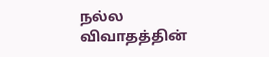நல்ல விவாதத்தின்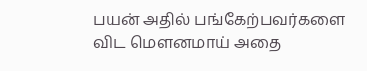பயன் அதில் பங்கேற்பவர்களை விட மெளனமாய் அதை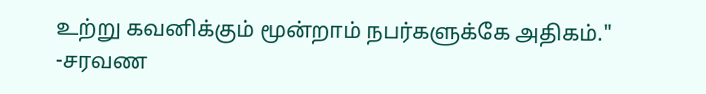உற்று கவனிக்கும் மூன்றாம் நபர்களுக்கே அதிகம்."
-சரவண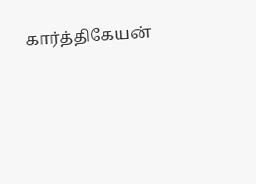கார்த்திகேயன்